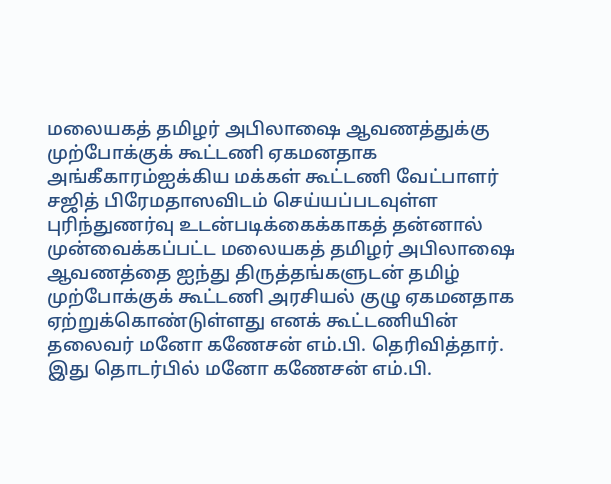மலையகத் தமிழர் அபிலாஷை ஆவணத்துக்கு முற்போக்குக் கூட்டணி ஏகமனதாக
அங்கீகாரம்ஐக்கிய மக்கள் கூட்டணி வேட்பாளர் சஜித் பிரேமதாஸவிடம் செய்யப்படவுள்ள
புரிந்துணர்வு உடன்படிக்கைக்காகத் தன்னால் முன்வைக்கப்பட்ட மலையகத் தமிழர் அபிலாஷை
ஆவணத்தை ஐந்து திருத்தங்களுடன் தமிழ் முற்போக்குக் கூட்டணி அரசியல் குழு ஏகமனதாக
ஏற்றுக்கொண்டுள்ளது எனக் கூட்டணியின் தலைவர் மனோ கணேசன் எம்.பி. தெரிவித்தார்.
இது தொடர்பில் மனோ கணேசன் எம்.பி.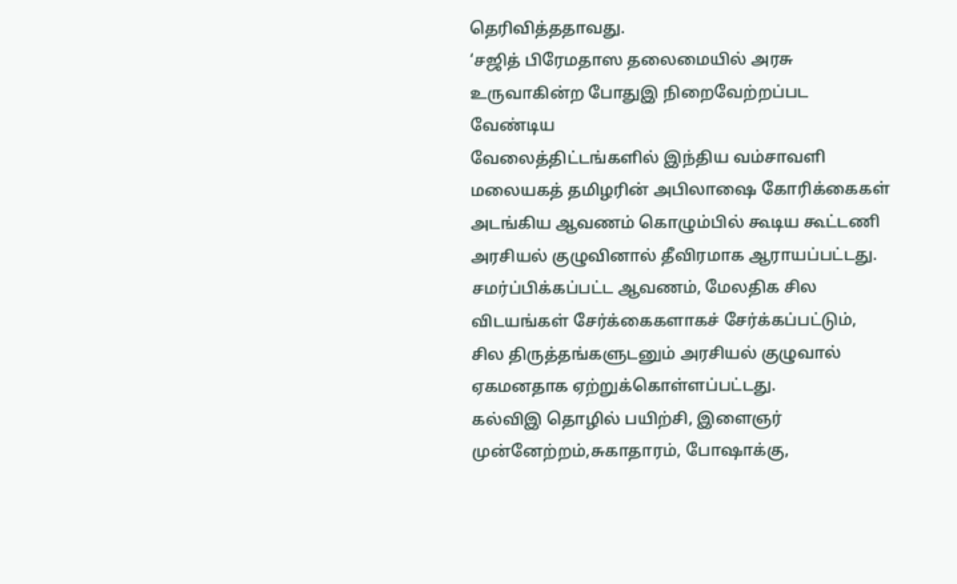தெரிவித்ததாவது.
‘சஜித் பிரேமதாஸ தலைமையில் அரசு உருவாகின்ற போதுஇ நிறைவேற்றப்பட வேண்டிய
வேலைத்திட்டங்களில் இந்திய வம்சாவளி மலையகத் தமிழரின் அபிலாஷை கோரிக்கைகள்
அடங்கிய ஆவணம் கொழும்பில் கூடிய கூட்டணி அரசியல் குழுவினால் தீவிரமாக ஆராயப்பட்டது.
சமர்ப்பிக்கப்பட்ட ஆவணம், மேலதிக சில விடயங்கள் சேர்க்கைகளாகச் சேர்க்கப்பட்டும், சில திருத்தங்களுடனும் அரசியல் குழுவால் ஏகமனதாக ஏற்றுக்கொள்ளப்பட்டது.
கல்விஇ தொழில் பயிற்சி, இளைஞர் முன்னேற்றம்,சுகாதாரம், போஷாக்கு,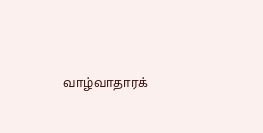வாழ்வாதாரக்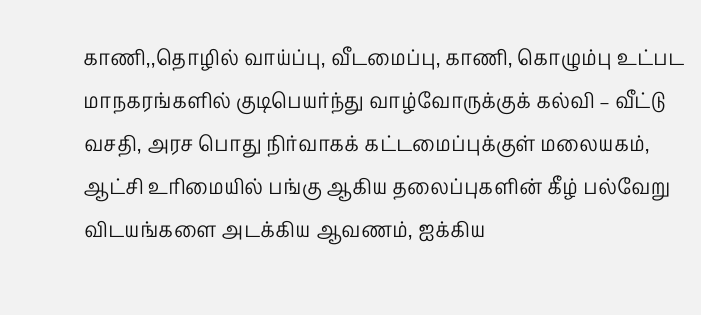காணி,,தொழில் வாய்ப்பு, வீடமைப்பு, காணி, கொழும்பு உட்பட மாநகரங்களில் குடிபெயர்ந்து வாழ்வோருக்குக் கல்வி – வீட்டு வசதி, அரச பொது நிர்வாகக் கட்டமைப்புக்குள் மலையகம், ஆட்சி உரிமையில் பங்கு ஆகிய தலைப்புகளின் கீழ் பல்வேறு விடயங்களை அடக்கிய ஆவணம், ஐக்கிய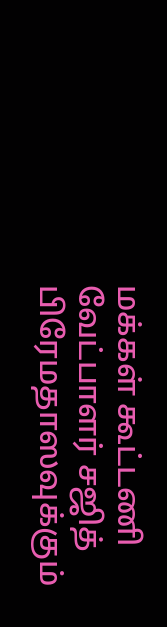மக்கள் கூட்டணி வேட்பாளர் சஜித் பிரேமதாஸவுக்கும்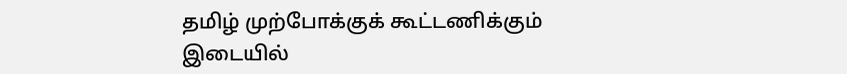தமிழ் முற்போக்குக் கூட்டணிக்கும் இடையில்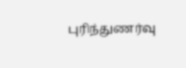புரிந்துணர்வு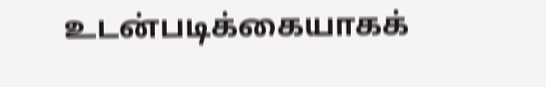உடன்படிக்கையாகக்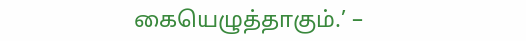கையெழுத்தாகும்.’ –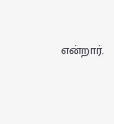என்றார்.